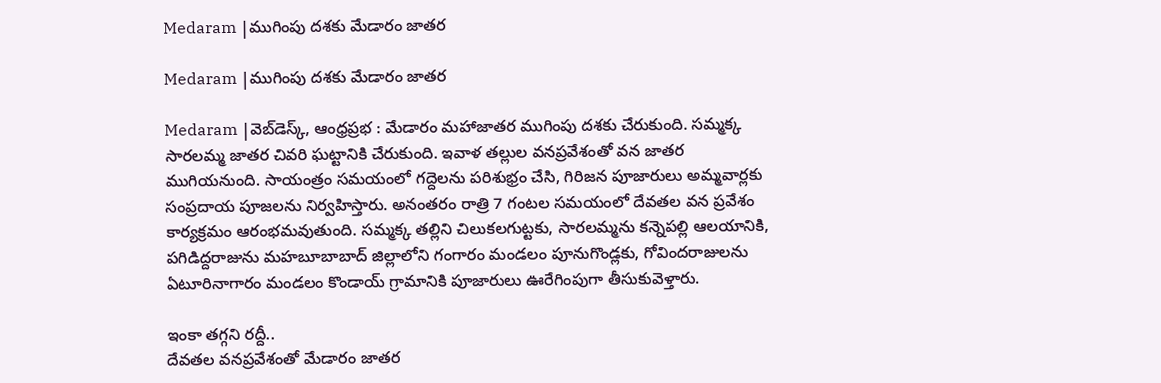Medaram |ముగింపు ద‌శ‌కు మేడారం జాత‌ర

Medaram |ముగింపు ద‌శ‌కు మేడారం జాత‌ర

Medaram |వెబ్‌డెస్క్‌, ఆంధ్ర‌ప్ర‌భ : మేడారం మ‌హాజాత‌ర ముగింపు ద‌శ‌కు చేరుకుంది. సమ్మక్క సారలమ్మ జాతర చివరి ఘట్టానికి చేరుకుంది. ఇవాళ తల్లుల వనప్రవేశంతో వన జాతర ముగియనుంది. సాయంత్రం సమయంలో గద్దెలను పరిశుభ్రం చేసి, గిరిజన పూజారులు అమ్మవార్లకు సంప్రదాయ పూజలను నిర్వహిస్తారు. అనంతరం రాత్రి 7 గంటల సమయంలో దేవతల వన ప్రవేశం కార్యక్రమం ఆరంభమవుతుంది. సమ్మక్క తల్లిని చిలుకలగుట్టకు, సారలమ్మను కన్నెపల్లి ఆలయానికి, పగిడిద్దరాజును మహబూబాబాద్ జిల్లాలోని గంగారం మండలం పూనుగొండ్లకు, గోవిందరాజులను ఏటూరినాగారం మండలం కొండాయ్ గ్రామానికి పూజారులు ఊరేగింపుగా తీసుకువెళ్తారు.

ఇంకా త‌గ్గ‌ని ర‌ద్దీ..
దేవతల వనప్రవేశంతో మేడారం జాతర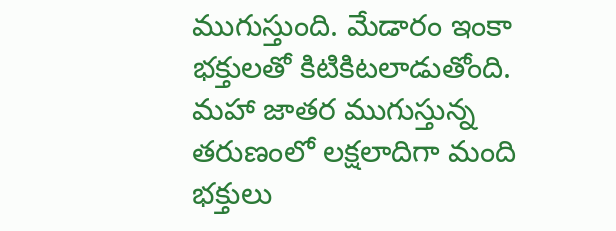ముగుస్తుంది. మేడారం ఇంకా భక్తులతో కిటికిటలాడుతోంది. మహా జాతర ముగుస్తున్న తరుణంలో లక్షలాదిగా మంది భక్తులు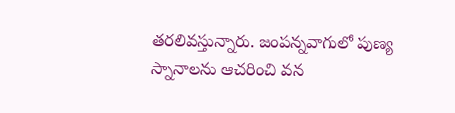తరలివస్తున్నారు. జంపన్నవాగులో పుణ్య స్నానాలను ఆచరించి వన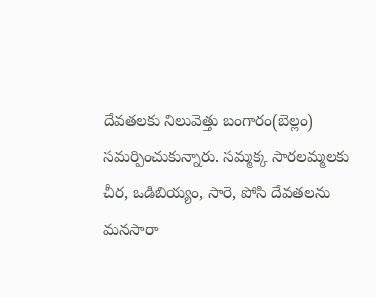దేవతలకు నిలువెత్తు బంగారం(బెల్లం) సమర్పించుకున్నారు. సమ్మక్క సారలమ్మలకు చీర, ఒడిబియ్యం, సారె, పోసి దేవతలను మనసారా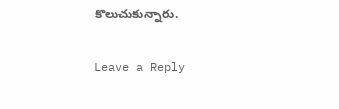కొలుచుకున్నారు.

Leave a Reply